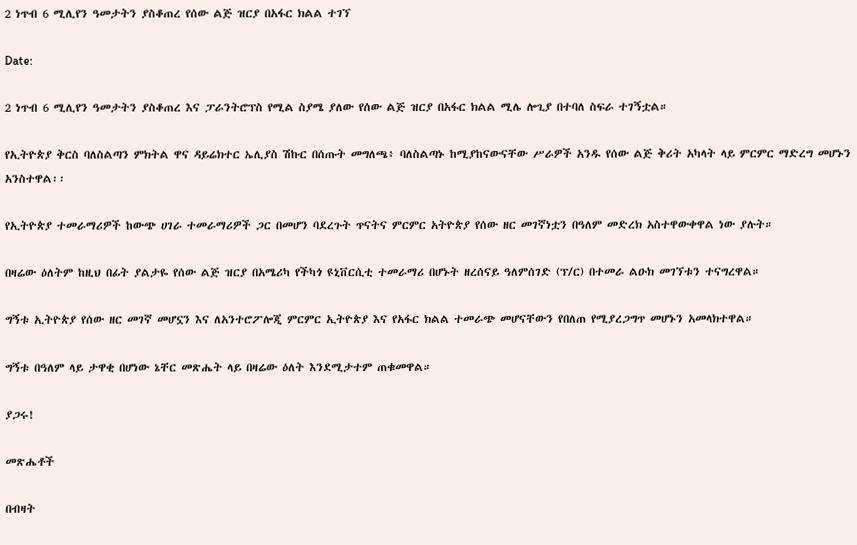2 ነጥብ 6 ሚሊየን ዓመታትን ያስቆጠረ የሰው ልጅ ዝርያ በአፋር ክልል ተገኘ

Date:

2 ነጥብ 6 ሚሊየን ዓመታትን ያስቆጠረ እና ፓራንትሮፕስ የሚል ስያሜ ያለው የሰው ልጅ ዝርያ በአፋር ክልል ሚሌ ሎጊያ በተባለ ስፍራ ተገኝቷል።

የኢትዮጵያ ቅርስ ባለስልጣን ምክትል ዋና ዳይሬክተር ኤሊያስ ሽኩር በሰጡት መግለጫ፥ ባለስልጣኑ ከሚያከናውናቸው ሥራዎች አንዱ የሰው ልጅ ቅሪት አካላት ላይ ምርምር ማድረግ መሆኑን አንስተዋል፡፡

የኢትዮጵያ ተመራማሪዎች ከውጭ ሀገራ ተመራማሪዎች ጋር በመሆን ባደረጉት ጥናትና ምርምር አትዮጵያ የሰው ዘር መገኛነቷን በዓለም መድረክ አስተዋውቀዋል ነው ያሉት።

በዛሬው ዕለትም ከዚህ በፊት ያልታዬ የሰው ልጅ ዝርያ በአሜሪካ የችካጎ ዩኒቨርሲቲ ተመራማሪ በሆኑት ዘረሰናይ ዓለምሰገድ (ፕ/ር) በተመራ ልዑክ መገኘቱን ተናግረዋል።

ግኝቱ ኢትዮጵያ የሰው ዘር መገኛ መሆኗን እና ለአንተሮፖሎጂ ምርምር ኢትዮጵያ እና የአፋር ክልል ተመራጭ መሆናቸውን የበለጠ የሚያረጋግጥ መሆኑን አመላክተዋል።

ግኝቱ በዓለም ላይ ታዋቂ በሆነው ኔቸር መጽሔት ላይ በዛሬው ዕለት እንደሚታተም ጠቁመዋል።

ያጋሩ!

መጽሔቶች

በብዛት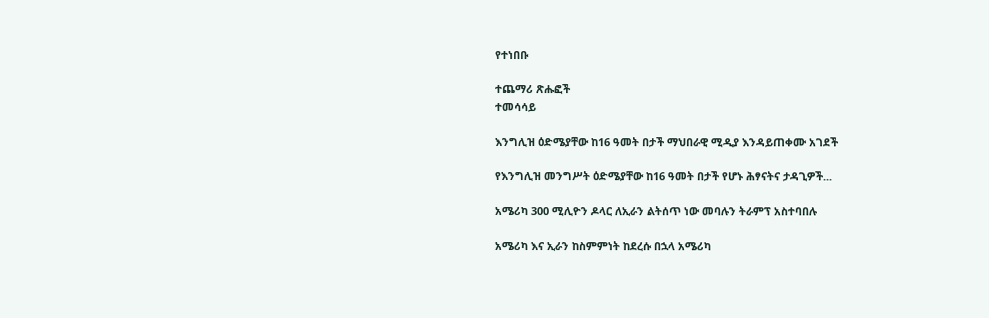የተነበቡ

ተጨማሪ ጽሑፎች
ተመሳሳይ

እንግሊዝ ዕድሜያቸው ከ16 ዓመት በታች ማህበራዊ ሚዲያ እንዳይጠቀሙ አገደች

የእንግሊዝ መንግሥት ዕድሜያቸው ከ16 ዓመት በታች የሆኑ ሕፃናትና ታዳጊዎች...

አሜሪካ 300 ሚሊዮን ዶላር ለኢራን ልትሰጥ ነው መባሉን ትራምፕ አስተባበሉ

አሜሪካ እና ኢራን ከስምምነት ከደረሱ በኋላ አሜሪካ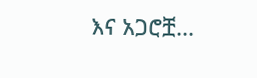እና አጋሮቿ...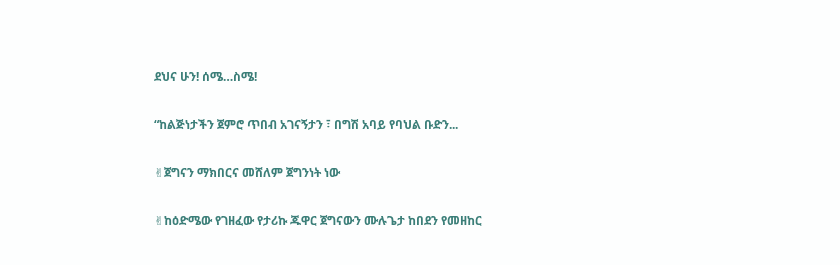ደህና ሁን! ሰሜ…ስሜ!

“ከልጅነታችን ጀምሮ ጥበብ አገናኝታን ፣ በግሽ አባይ የባህል ቡድን...

✌ጀግናን ማክበርና መሸለም ጀግንነት ነው

✌ከዕድሜው የገዘፈው የታሪኩ ጁዋር ጀግናውን ሙሉጌታ ከበደን የመዘከር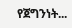የጀግንነት...